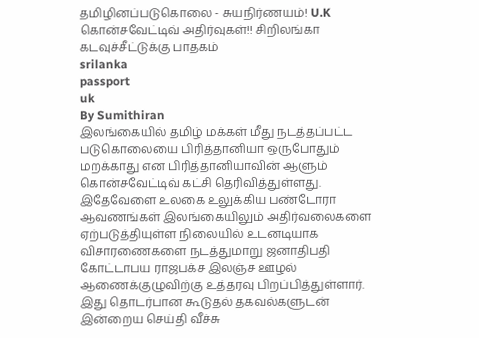தமிழினப்படுகொலை - சுயநிர்ணயம்! U.K கொன்சவேட்டிவ் அதிர்வுகள்!! சிறிலங்கா கடவுச்சீட்டுக்கு பாதகம்
srilanka
passport
uk
By Sumithiran
இலங்கையில் தமிழ் மக்கள் மீது நடத்தப்பட்ட படுகொலையை பிரித்தானியா ஒருபோதும் மறக்காது என பிரித்தானியாவின் ஆளும் கொன்சவேட்டிவ் கட்சி தெரிவித்துள்ளது.
இதேவேளை உலகை உலுக்கிய பண்டோரா ஆவணங்கள் இலங்கையிலும் அதிர்வலைகளை ஏற்படுத்தியுள்ள நிலையில் உடனடியாக விசாரணைகளை நடத்துமாறு ஜனாதிபதி கோட்டாபய ராஜபக்ச இலஞ்ச ஊழல் ஆணைக்குழுவிற்கு உத்தரவு பிறப்பித்துள்ளார்.
இது தொடர்பான கூடுதல் தகவல்களுடன் இன்றைய செய்தி வீச்சு